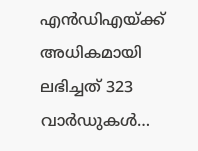എൻഡിഎയ്ക്ക് അധികമായി ലഭിച്ചത് 323 വാർഡുകൾ…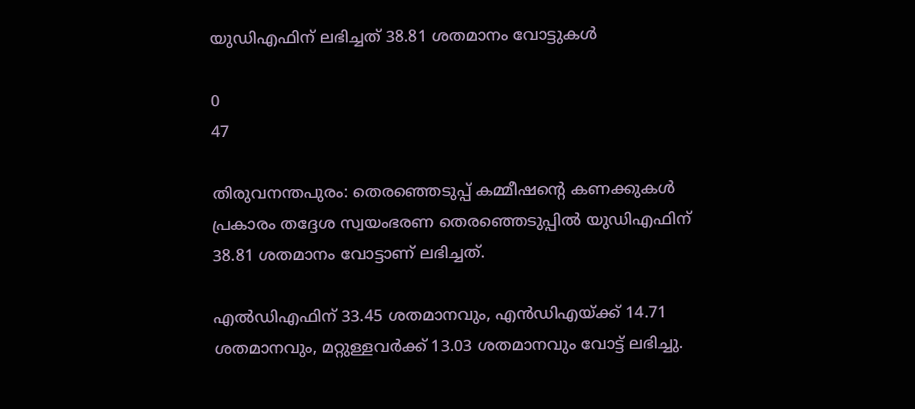യുഡിഎഫിന് ലഭിച്ചത് 38.81 ശതമാനം വോട്ടുകൾ

0
47

തിരുവനന്തപുരം: തെരഞ്ഞെടുപ്പ് കമ്മീഷന്റെ കണക്കുകൾ പ്രകാരം തദ്ദേശ സ്വയംഭരണ തെരഞ്ഞെടുപ്പിൽ യുഡിഎഫിന് 38.81 ശതമാനം വോട്ടാണ് ലഭിച്ചത്.

എൽഡിഎഫിന് 33.45 ശതമാനവും, എൻഡിഎയ്ക്ക് 14.71 ശതമാനവും, മറ്റുള്ളവർക്ക് 13.03 ശതമാനവും വോട്ട് ലഭിച്ചു.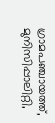ഗ്രാമപഞ്ചായത്ത്, മുനിസിപ്പാലിറ്റി,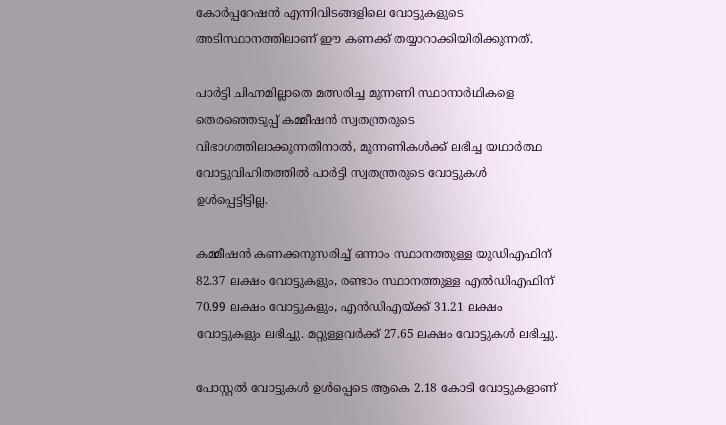കോർപ്പറേഷൻ എന്നിവിടങ്ങളിലെ വോട്ടുകളുടെ അടിസ്ഥാനത്തിലാണ് ഈ കണക്ക് തയ്യാറാക്കിയിരിക്കുന്നത്.

പാർട്ടി ചിഹ്നമില്ലാതെ മത്സരിച്ച മുന്നണി സ്ഥാനാർഥികളെ തെരഞ്ഞെടുപ്പ് കമ്മീഷൻ സ്വതന്ത്രരുടെ വിഭാഗത്തിലാക്കുന്നതിനാൽ, മുന്നണികൾക്ക് ലഭിച്ച യഥാർത്ഥ വോട്ടുവിഹിതത്തിൽ പാർട്ടി സ്വതന്ത്രരുടെ വോട്ടുകൾ ഉൾപ്പെട്ടിട്ടില്ല.

കമ്മീഷൻ കണക്കനുസരിച്ച് ഒന്നാം സ്ഥാനത്തുള്ള യുഡിഎഫിന് 82.37 ലക്ഷം വോട്ടുകളും, രണ്ടാം സ്ഥാനത്തുള്ള എൽഡിഎഫിന് 70.99 ലക്ഷം വോട്ടുകളും, എൻഡിഎയ്ക്ക് 31.21 ലക്ഷം വോട്ടുകളും ലഭിച്ചു. മറ്റുള്ളവർക്ക് 27.65 ലക്ഷം വോട്ടുകൾ ലഭിച്ചു.

പോസ്റ്റൽ വോട്ടുകൾ ഉൾപ്പെടെ ആകെ 2.18 കോടി വോട്ടുകളാണ്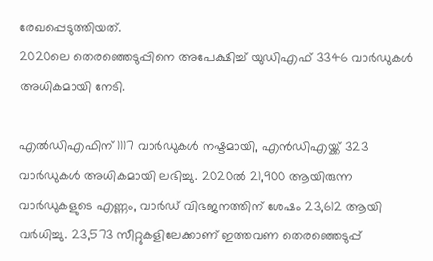രേഖപ്പെടുത്തിയത്.
2020ലെ തെരഞ്ഞെടുപ്പിനെ അപേക്ഷിച്ച് യുഡിഎഫ് 3346 വാർഡുകൾ അധികമായി നേടി.

എൽഡിഎഫിന് 1117 വാർഡുകൾ നഷ്ടമായി, എൻഡിഎയ്ക്ക് 323 വാർഡുകൾ അധികമായി ലഭിച്ചു. 2020ൽ 21,900 ആയിരുന്ന വാർഡുകളുടെ എണ്ണം, വാർഡ് വിഭജനത്തിന് ശേഷം 23,612 ആയി വർധിച്ചു. 23,573 സീറ്റുകളിലേക്കാണ് ഇത്തവണ തെരഞ്ഞെടുപ്പ്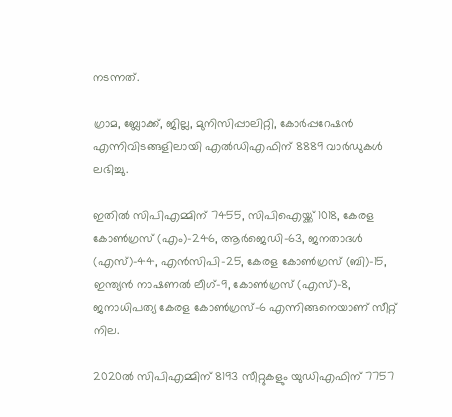നടന്നത്.

ഗ്രാമ, ബ്ലോക്ക്, ജില്ല, മുനിസിപ്പാലിറ്റി, കോർപ്പറേഷൻ എന്നിവിടങ്ങളിലായി എൽഡിഎഫിന് 8889 വാർഡുകൾ ലഭിച്ചു.

ഇതിൽ സിപിഎമ്മിന് 7455, സിപിഐയ്ക്ക് 1018, കേരള കോൺഗ്രസ് (എം)–246, ആർജെഡി–63, ജനതാദൾ (എസ്)–44, എൻസിപി–25, കേരള കോൺഗ്രസ് (ബി)–15, ഇന്ത്യൻ നാഷണൽ ലീഗ്–9, കോൺഗ്രസ് (എസ്)–8, ജനാധിപത്യ കേരള കോൺഗ്രസ്–6 എന്നിങ്ങനെയാണ് സീറ്റ് നില.

2020ൽ സിപിഎമ്മിന് 8193 സീറ്റുകളും യുഡിഎഫിന് 7757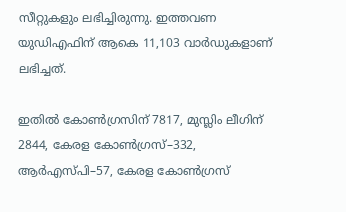സീറ്റുകളും ലഭിച്ചിരുന്നു. ഇത്തവണ യുഡിഎഫിന് ആകെ 11,103 വാർഡുകളാണ് ലഭിച്ചത്.

ഇതിൽ കോൺഗ്രസിന് 7817, മുസ്ലിം ലീഗിന് 2844, കേരള കോൺഗ്രസ്–332, ആർഎസ്പി–57, കേരള കോൺഗ്രസ്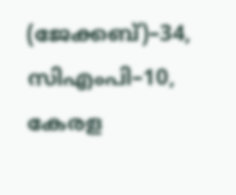(ജേക്കബ്)–34, സിഎംപി–10, കേരള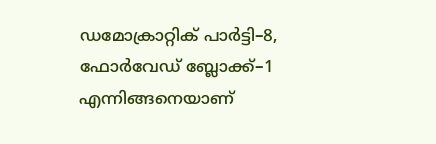ഡമോക്രാറ്റിക് പാർട്ടി–8, ഫോർവേഡ് ബ്ലോക്ക്–1 എന്നിങ്ങനെയാണ്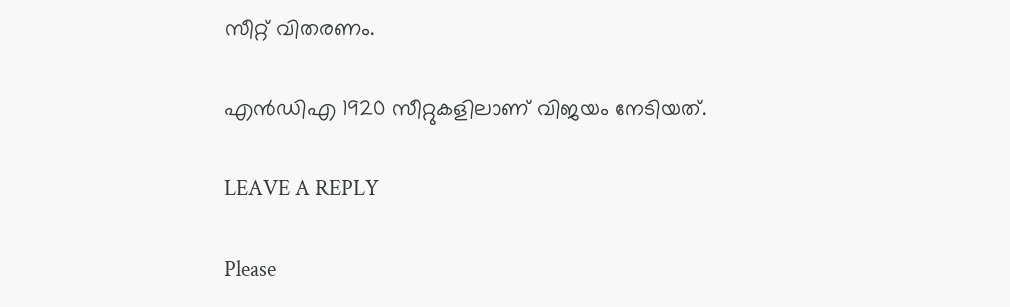സീറ്റ് വിതരണം.

എൻഡിഎ 1920 സീറ്റുകളിലാണ് വിജയം നേടിയത്.

LEAVE A REPLY

Please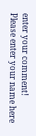enter your comment!
Please enter your name here